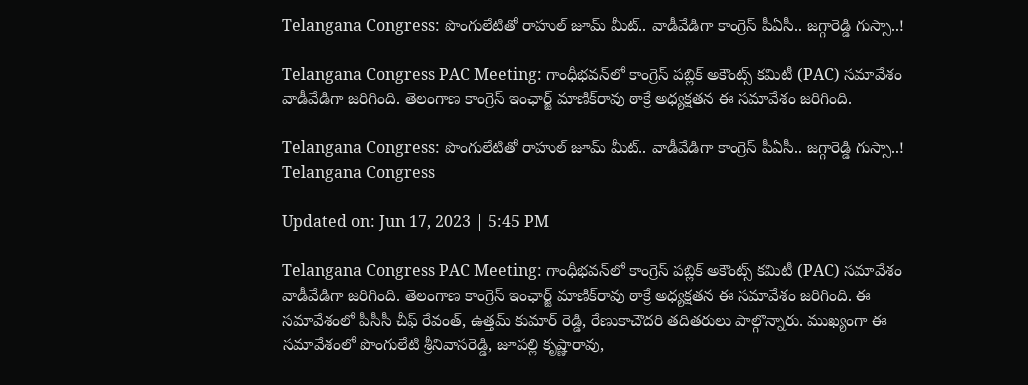Telangana Congress: పొంగులేటితో రాహుల్ జూమ్‌ మీట్.. వాడీవేడిగా కాంగ్రెస్‌ పీఏసీ.. జగ్గారెడ్డి గుస్సా..!

Telangana Congress PAC Meeting: గాంధీభవన్‌లో కాంగ్రెస్‌ పబ్లిక్ అకౌంట్స్ కమిటీ (PAC) సమావేశం వాడీవేడిగా జరిగింది. తెలంగాణ కాంగ్రెస్‌ ఇంఛార్జ్‌ మాణిక్‌రావు ఠాక్రే అధ్యక్షతన ఈ సమావేశం జరిగింది.

Telangana Congress: పొంగులేటితో రాహుల్ జూమ్‌ మీట్.. వాడీవేడిగా కాంగ్రెస్‌ పీఏసీ.. జగ్గారెడ్డి గుస్సా..!
Telangana Congress

Updated on: Jun 17, 2023 | 5:45 PM

Telangana Congress PAC Meeting: గాంధీభవన్‌లో కాంగ్రెస్‌ పబ్లిక్ అకౌంట్స్ కమిటీ (PAC) సమావేశం వాడీవేడిగా జరిగింది. తెలంగాణ కాంగ్రెస్‌ ఇంఛార్జ్‌ మాణిక్‌రావు ఠాక్రే అధ్యక్షతన ఈ సమావేశం జరిగింది. ఈ సమావేశంలో పీసీసీ చీఫ్‌ రేవంత్‌, ఉత్తమ్‌ కుమార్ రెడ్డి, రేణుకాచౌదరి తదితరులు పాల్గొన్నారు. ముఖ్యంగా ఈ సమావేశంలో పొంగులేటి శ్రీనివాసరెడ్డి, జూపల్లి కృష్ణారావు,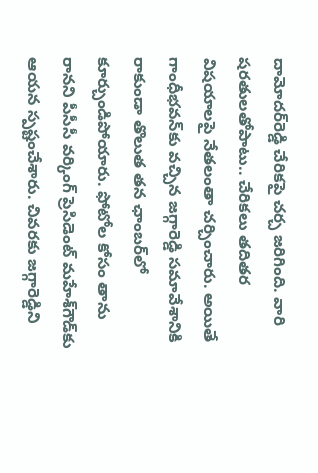దామోదర్‌రెడ్డి చేరికపై చర్చ జరిగింది. వారి షరతులతోపాటు.. చేరికలు తదితర విషయాలపై నేతలంతా చర్చించారు. అయితే గాంధీభవన్‌కు వచ్చిన జగ్గారెడ్డి సమావేశానికి రాకుండా తొలుత తన ఛాంబర్‌లో కూర్చుండిపోయారు. ఫోటోల కోసం తాను రానని పీసీసీ వర్కింగ్‌ ప్రెసిడెంట్‌ మహేశ్‌గౌడ్‌కు ఆయన స్పష్టంచేశారు. చివరకు జగ్గారెడ్డిని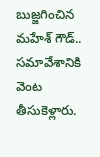బుజ్జగించిన మహేశ్‌ గౌడ్‌.. సమావేశానికి వెంట తీసుకెళ్లారు.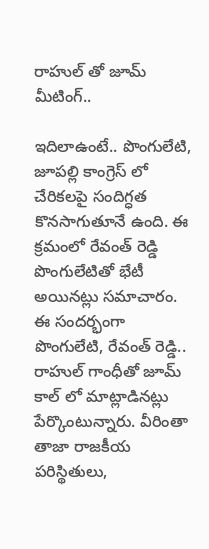రాహుల్‌ తో జూమ్‌ మీటింగ్‌..

ఇదిలాఉంటే.. పొంగులేటి, జూపల్లి కాంగ్రెస్ లో చేరికలపై సందిగ్ధత కొనసాగుతూనే ఉంది. ఈ క్రమంలో రేవంత్‌ రెడ్డి పొంగులేటితో భేటీ అయినట్లు సమాచారం. ఈ సందర్భంగా పొంగులేటి, రేవంత్‌ రెడ్డి.. రాహుల్‌ గాంధీతో జూమ్‌ కాల్‌ లో మాట్లాడినట్లు పేర్కొంటున్నారు. వీరింతా తాజా రాజకీయ పరిస్థితులు,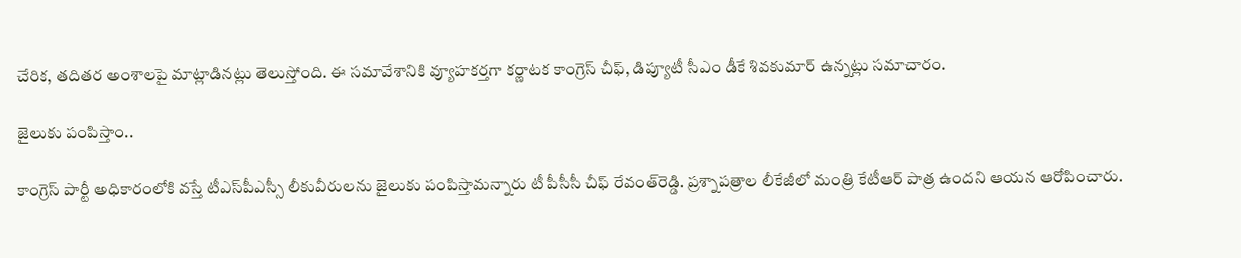చేరిక, తదితర అంశాలపై మాట్లాడినట్లు తెలుస్తోంది. ఈ సమావేశానికి వ్యూహకర్తగా కర్ణాటక కాంగ్రెస్‌ చీఫ్, డిప్యూటీ సీఎం డీకే శివకుమార్‌ ఉన్నట్లు సమాచారం.

జైలుకు పంపిస్తాం..

కాంగ్రెస్‌ పార్టీ అధికారంలోకి వస్తే టీఎస్‌పీఎస్సీ లీకువీరులను జైలుకు పంపిస్తామన్నారు టీ పీసీసీ చీఫ్‌ రేవంత్‌రెడ్డి. ప్రశ్నాపత్రాల లీకేజీలో మంత్రి కేటీఆర్‌ పాత్ర ఉందని ఆయన ఆరోపించారు.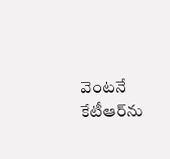వెంటనే కేటీఆర్‌ను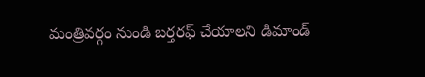మంత్రివర్గం నుండి బర్తరఫ్‌ చేయాలని డిమాండ్‌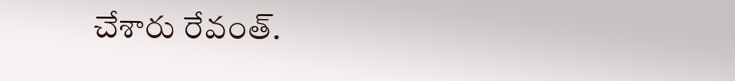చేశారు రేవంత్‌.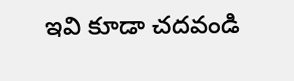ఇవి కూడా చదవండి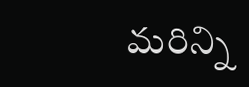మరిన్ని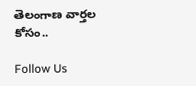తెలంగాణ వార్తల కోసం..

Follow Us